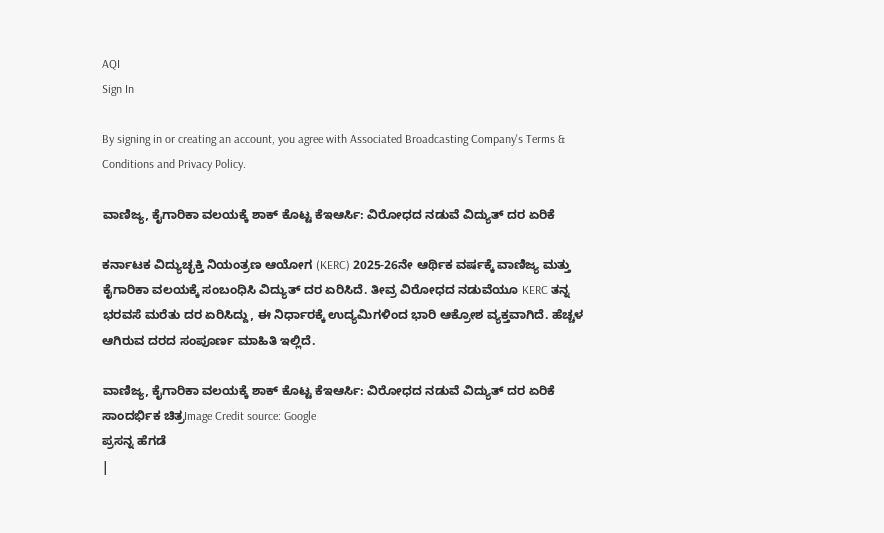AQI
Sign In

By signing in or creating an account, you agree with Associated Broadcasting Company's Terms & Conditions and Privacy Policy.

ವಾಣಿಜ್ಯ, ಕೈಗಾರಿಕಾ ವಲಯಕ್ಕೆ ಶಾಕ್ ಕೊಟ್ಟ ಕೆಇಆರ್ಸಿ: ವಿರೋಧದ ನಡುವೆ ವಿದ್ಯುತ್ ದರ ಏರಿಕೆ

ಕರ್ನಾಟಕ ವಿದ್ಯುಚ್ಛಕ್ತಿ ನಿಯಂತ್ರಣ ಆಯೋಗ (KERC) 2025-26ನೇ ಆರ್ಥಿಕ ವರ್ಷಕ್ಕೆ ವಾಣಿಜ್ಯ ಮತ್ತು ಕೈಗಾರಿಕಾ ವಲಯಕ್ಕೆ ಸಂಬಂಧಿಸಿ ವಿದ್ಯುತ್ ದರ ಏರಿಸಿದೆ. ತೀವ್ರ ವಿರೋಧದ ನಡುವೆಯೂ KERC ತನ್ನ ಭರವಸೆ ಮರೆತು ದರ ಏರಿಸಿದ್ದು, ಈ ನಿರ್ಧಾರಕ್ಕೆ ಉದ್ಯಮಿಗಳಿಂದ ಭಾರಿ ಆಕ್ರೋಶ ವ್ಯಕ್ತವಾಗಿದೆ. ಹೆಚ್ಚಳ ಆಗಿರುವ ದರದ ಸಂಪೂರ್ಣ ಮಾಹಿತಿ ಇಲ್ಲಿದೆ.

ವಾಣಿಜ್ಯ, ಕೈಗಾರಿಕಾ ವಲಯಕ್ಕೆ ಶಾಕ್ ಕೊಟ್ಟ ಕೆಇಆರ್ಸಿ: ವಿರೋಧದ ನಡುವೆ ವಿದ್ಯುತ್ ದರ ಏರಿಕೆ
ಸಾಂದರ್ಭಿಕ ಚಿತ್ರImage Credit source: Google
ಪ್ರಸನ್ನ ಹೆಗಡೆ
|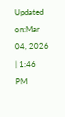Updated on:Mar 04, 2026 | 1:46 PM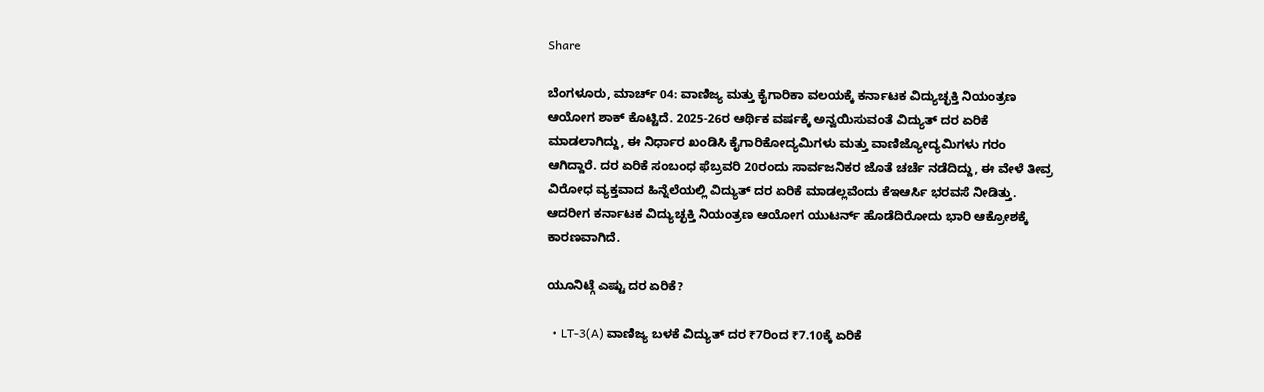Share

ಬೆಂಗಳೂರು, ಮಾರ್ಚ್ 04: ವಾಣಿಜ್ಯ ಮತ್ತು ಕೈಗಾರಿಕಾ ವಲಯಕ್ಕೆ ಕರ್ನಾಟಕ ವಿದ್ಯುಚ್ಛಕ್ತಿ ನಿಯಂತ್ರಣ ಆಯೋಗ ಶಾಕ್ ಕೊಟ್ಟಿದೆ. 2025-26ರ ಆರ್ಥಿಕ ವರ್ಷಕ್ಕೆ ಅನ್ವಯಿಸುವಂತೆ ವಿದ್ಯುತ್ ದರ ಏರಿಕೆ ಮಾಡಲಾಗಿದ್ದು, ಈ ನಿರ್ಧಾರ ಖಂಡಿಸಿ ಕೈಗಾರಿಕೋದ್ಯಮಿಗಳು ಮತ್ತು ವಾಣಿಜ್ಯೋದ್ಯಮಿಗಳು ಗರಂ ಆಗಿದ್ದಾರೆ. ದರ ಏರಿಕೆ ಸಂಬಂಧ ಫೆಬ್ರವರಿ 20ರಂದು ಸಾರ್ವಜನಿಕರ ಜೊತೆ ಚರ್ಚೆ ನಡೆದಿದ್ದು, ಈ ವೇಳೆ ತೀವ್ರ ವಿರೋಧ ವ್ಯಕ್ತವಾದ ಹಿನ್ನೆಲೆಯಲ್ಲಿ ವಿದ್ಯುತ್ ದರ ಏರಿಕೆ ಮಾಡಲ್ಲವೆಂದು ಕೆಇಆರ್ಸಿ ಭರವಸೆ ನೀಡಿತ್ತು. ಆದರೀಗ ಕರ್ನಾಟಕ ವಿದ್ಯುಚ್ಛಕ್ತಿ ನಿಯಂತ್ರಣ ಆಯೋಗ ಯುಟರ್ನ್ ಹೊಡೆದಿರೋದು ಭಾರಿ ಆಕ್ರೋಶಕ್ಕೆ ಕಾರಣವಾಗಿದೆ.

ಯೂನಿಟ್ಗೆ ಎಷ್ಟು ದರ ಏರಿಕೆ?

  • LT-3(A) ವಾಣಿಜ್ಯ ಬಳಕೆ ವಿದ್ಯುತ್ ದರ ₹7ರಿಂದ ₹7.10ಕ್ಕೆ ಏರಿಕೆ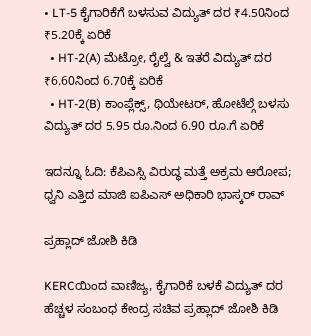• LT-5 ಕೈಗಾರಿಕೆಗೆ ಬಳಸುವ ವಿದ್ಯುತ್ ದರ ₹4.50ನಿಂದ ₹5.20ಕ್ಕೆ ಏರಿಕೆ
  • HT-2(A) ಮೆಟ್ರೋ, ರೈಲ್ವೆ & ಇತರೆ ವಿದ್ಯುತ್ ದರ ₹6.60ನಿಂದ 6.70ಕ್ಕೆ ಏರಿಕೆ
  • HT-2(B) ಕಾಂಪ್ಲೆಕ್ಸ್, ಥಿಯೇಟರ್, ಹೋಟೆಲ್ಗೆ ಬಳಸು ವಿದ್ಯುತ್ ದರ 5.95 ರೂ.ನಿಂದ 6.90 ರೂ.ಗೆ ಏರಿಕೆ

ಇದನ್ನೂ ಓದಿ: ಕೆಪಿಎಸ್ಸಿ ವಿರುದ್ಧ ಮತ್ತೆ ಅಕ್ರಮ ಆರೋಪ; ಧ್ವನಿ ಎತ್ತಿದ ಮಾಜಿ ಐಪಿಎಸ್ ಅಧಿಕಾರಿ ಭಾಸ್ಕರ್ ರಾವ್

ಪ್ರಹ್ಲಾದ್ ಜೋಶಿ ಕಿಡಿ

KERCಯಿಂದ ವಾಣಿಜ್ಯ, ಕೈಗಾರಿಕೆ ಬಳಕೆ ವಿದ್ಯುತ್ ದರ ಹೆಚ್ಚಳ ಸಂಬಂಧ ಕೇಂದ್ರ ಸಚಿವ ಪ್ರಹ್ಲಾದ್ ಜೋಶಿ ಕಿಡಿ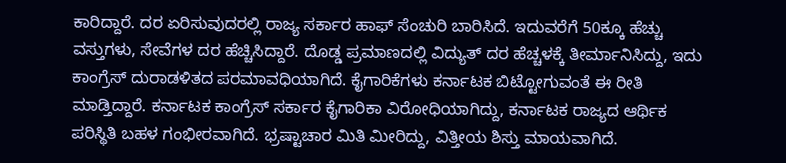ಕಾರಿದ್ದಾರೆ. ದರ ಏರಿಸುವುದರಲ್ಲಿ ರಾಜ್ಯ ಸರ್ಕಾರ ಹಾಫ್ ಸೆಂಚುರಿ ಬಾರಿಸಿದೆ. ಇದುವರೆಗೆ 50ಕ್ಕೂ ಹೆಚ್ಚು ವಸ್ತುಗಳು, ಸೇವೆಗಳ ದರ ಹೆಚ್ಚಿಸಿದ್ದಾರೆ. ದೊಡ್ಡ ಪ್ರಮಾಣದಲ್ಲಿ ವಿದ್ಯುತ್ ದರ ಹೆಚ್ಚಳಕ್ಕೆ ತೀರ್ಮಾನಿಸಿದ್ದು, ಇದು ಕಾಂಗ್ರೆಸ್ ದುರಾಡಳಿತದ ಪರಮಾವಧಿಯಾಗಿದೆ. ಕೈಗಾರಿಕೆಗಳು ಕರ್ನಾಟಕ ಬಿಟ್ಟೋಗುವಂತೆ ಈ ರೀತಿ ಮಾಡ್ತಿದ್ದಾರೆ. ಕರ್ನಾಟಕ ಕಾಂಗ್ರೆಸ್ ಸರ್ಕಾರ ಕೈಗಾರಿಕಾ ವಿರೋಧಿಯಾಗಿದ್ದು, ಕರ್ನಾಟಕ ರಾಜ್ಯದ ಆರ್ಥಿಕ ಪರಿಸ್ಥಿತಿ ಬಹಳ ಗಂಭೀರವಾಗಿದೆ. ಭ್ರಷ್ಟಾಚಾರ ಮಿತಿ ಮೀರಿದ್ದು, ವಿತ್ತೀಯ ಶಿಸ್ತು ಮಾಯವಾಗಿದೆ.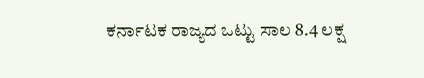ಕರ್ನಾಟಕ ರಾಜ್ಯದ ಒಟ್ಟು ಸಾಲ 8.4 ಲಕ್ಷ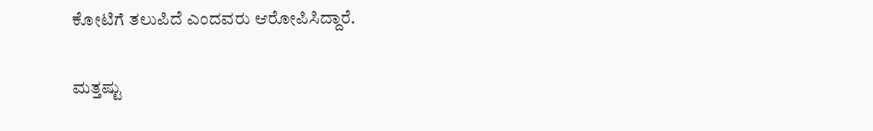ಕೋಟಿಗೆ ತಲುಪಿದೆ ಎಂದವರು ಆರೋಪಿಸಿದ್ದಾರೆ.

ಮತ್ತಷ್ಟು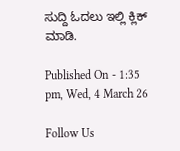ಸುದ್ದಿ ಓದಲು ಇಲ್ಲಿ ಕ್ಲಿಕ್ ಮಾಡಿ.

Published On - 1:35 pm, Wed, 4 March 26

Follow Us